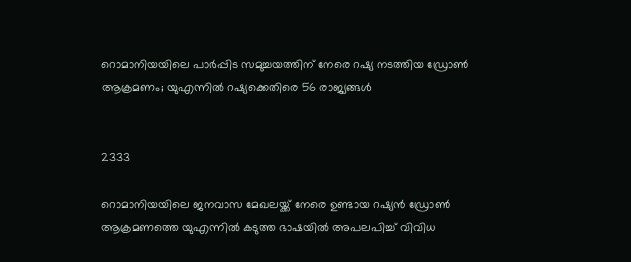റൊമാനിയയിലെ പാർപ്പിട സമുച്ചയത്തിന് നേരെ റഷ്യ നടത്തിയ ഡ്രോൺ ആക്രമണം; യുഎന്നിൽ റഷ്യക്കെതിരെ 56 രാജ്യങ്ങൾ


2333

റൊമാനിയയിലെ ജനവാസ മേഖലയ്ക്ക് നേരെ ഉണ്ടായ റഷ്യൻ ഡ്രോൺ ആക്രമണത്തെ യുഎന്നിൽ കടുത്ത ഭാഷയിൽ അപലപിച്ച് വിവിധ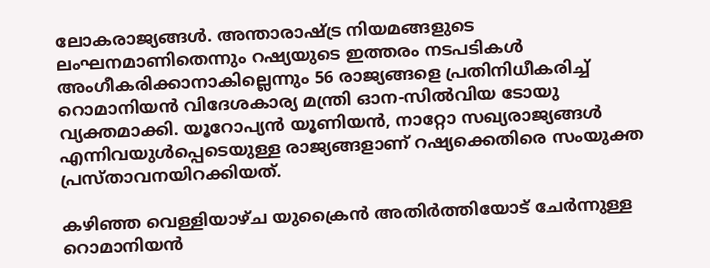ലോകരാജ്യങ്ങൾ. അന്താരാഷ്ട്ര നിയമങ്ങളുടെ ലംഘനമാണിതെന്നും റഷ്യയുടെ ഇത്തരം നടപടികൾ അംഗീകരിക്കാനാകില്ലെന്നും 56 രാജ്യങ്ങളെ പ്രതിനിധീകരിച്ച് റൊമാനിയൻ വിദേശകാര്യ മന്ത്രി ഓന-സിൽവിയ ടോയു വ്യക്തമാക്കി. യൂറോപ്യൻ യൂണിയൻ, നാറ്റോ സഖ്യരാജ്യങ്ങൾ എന്നിവയുൾപ്പെടെയുള്ള രാജ്യങ്ങളാണ് റഷ്യക്കെതിരെ സംയുക്ത പ്രസ്താവനയിറക്കിയത്.

കഴിഞ്ഞ വെള്ളിയാഴ്ച യുക്രൈൻ അതിർത്തിയോട് ചേർന്നുള്ള റൊമാനിയൻ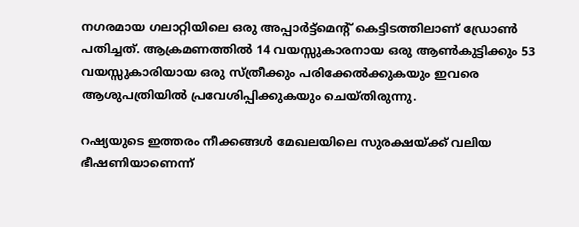നഗരമായ ഗലാറ്റിയിലെ ഒരു അപ്പാർട്ട്മെന്റ് കെട്ടിടത്തിലാണ് ഡ്രോൺ പതിച്ചത്. ആക്രമണത്തിൽ 14 വയസ്സുകാരനായ ഒരു ആൺകുട്ടിക്കും 53 വയസ്സുകാരിയായ ഒരു സ്ത്രീക്കും പരിക്കേൽക്കുകയും ഇവരെ ആശുപത്രിയിൽ പ്രവേശിപ്പിക്കുകയും ചെയ്തിരുന്നു.

റഷ്യയുടെ ഇത്തരം നീക്കങ്ങൾ മേഖലയിലെ സുരക്ഷയ്ക്ക് വലിയ ഭീഷണിയാണെന്ന്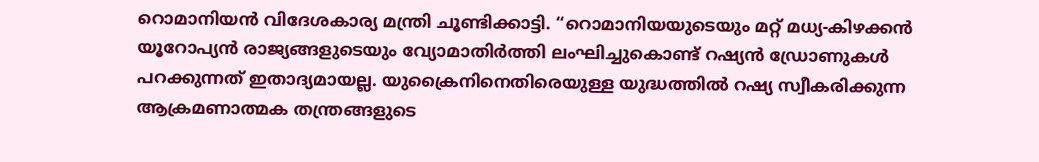റൊമാനിയൻ വിദേശകാര്യ മന്ത്രി ചൂണ്ടിക്കാട്ടി. “റൊമാനിയയുടെയും മറ്റ് മധ്യ-കിഴക്കൻ യൂറോപ്യൻ രാജ്യങ്ങളുടെയും വ്യോമാതിർത്തി ലംഘിച്ചുകൊണ്ട് റഷ്യൻ ഡ്രോണുകൾ പറക്കുന്നത് ഇതാദ്യമായല്ല. യുക്രൈനിനെതിരെയുള്ള യുദ്ധത്തിൽ റഷ്യ സ്വീകരിക്കുന്ന ആക്രമണാത്മക തന്ത്രങ്ങളുടെ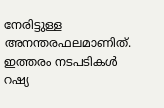നേരിട്ടുള്ള അനന്തരഫലമാണിത്. ഇത്തരം നടപടികൾ റഷ്യ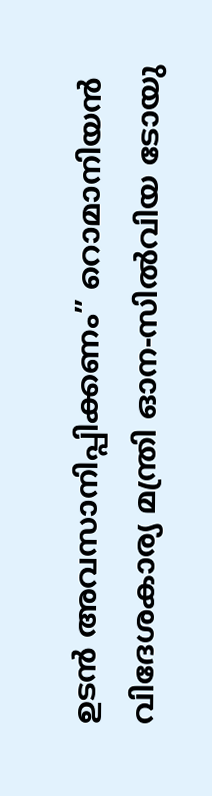ഉടൻ അവസാനിപ്പിക്കണം” റൊമാനിയൻ വിദേശകാര്യ മന്ത്രി ഓന-സിൽവിയ ടോയു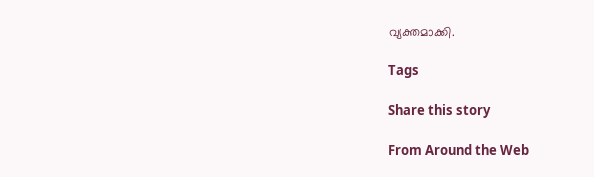വ്യക്തമാക്കി.

Tags

Share this story

From Around the Web